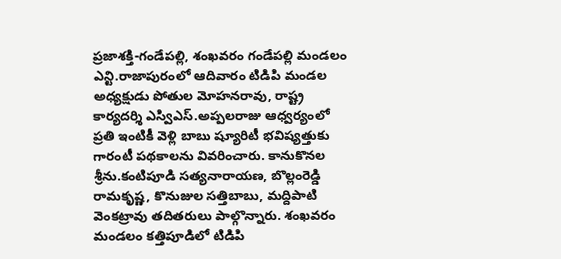ప్రజాశక్తి-గండేపల్లి, శంఖవరం గండేపల్లి మండలం ఎన్టి.రాజాపురంలో ఆదివారం టిడిపి మండల అధ్యక్షుడు పోతుల మోహనరావు, రాష్ట్ర కార్యదర్శి ఎస్విఎస్.అప్పలరాజు ఆధ్వర్యంలో ప్రతి ఇంటికీ వెళ్లి బాబు ష్యూరిటీ భవిష్యత్తుకు గారంటీ పథకాలను వివరించారు. కానుకొనల శ్రీను.కంటిపూడి సత్యనారాయణ, బొల్లంరెడ్డి రామకృష్ణ, కొనుజుల సత్తిబాబు, మద్దిపాటి వెంకట్రావు తదితరులు పాల్గొన్నారు. శంఖవరం మండలం కత్తిపూడిలో టిడిపి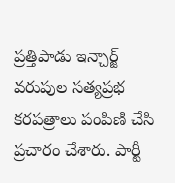ప్రత్తిపాడు ఇన్చార్జ్ వరుపుల సత్యప్రభ కరపత్రాలు పంపిణి చేసి ప్రచారం చేశారు. పార్టీ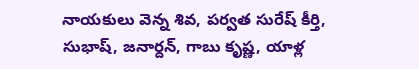నాయకులు వెన్న శివ, పర్వత సురేష్ కీర్తి, సుభాష్, జనార్దన్, గాబు కృష్ణ, యాళ్ల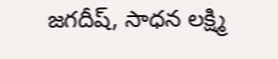జగదీష్, సాధన లక్ష్మి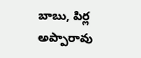బాబు, పిర్ల అప్పారావు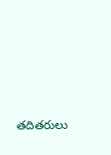తదితరులు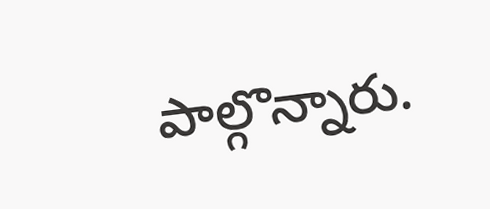పాల్గొన్నారు.